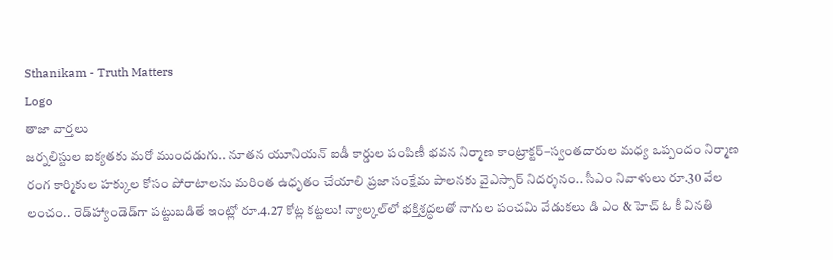Sthanikam - Truth Matters
Logo
తాజా వార్తలు
జర్నలిస్టుల ఐక్యతకు మరో ముందడుగు.. నూతన యూనియన్ ఐడీ కార్డుల పంపిణీ భవన నిర్మాణ కాంట్రాక్టర్‌–స్వంతదారుల మధ్య ఒప్పందం నిర్మాణ రంగ కార్మికుల హక్కుల కోసం పోరాటాలను మరింత ఉధృతం చేయాలి ప్రజా సంక్షేమ పాలనకు వైఎస్సార్‌ నిదర్శనం.. సీఎం నివాళులు రూ.30 వేల లంచం.. రెడ్‌హ్యాండెడ్‌గా పట్టుబడితే ఇంట్లో రూ.4.27 కోట్ల కట్టలు! న్యాల్కల్‌లో భక్తిశ్రద్ధలతో నాగుల పంచమి వేడుకలు డి ఎం & హెచ్ ఓ కీ వినతి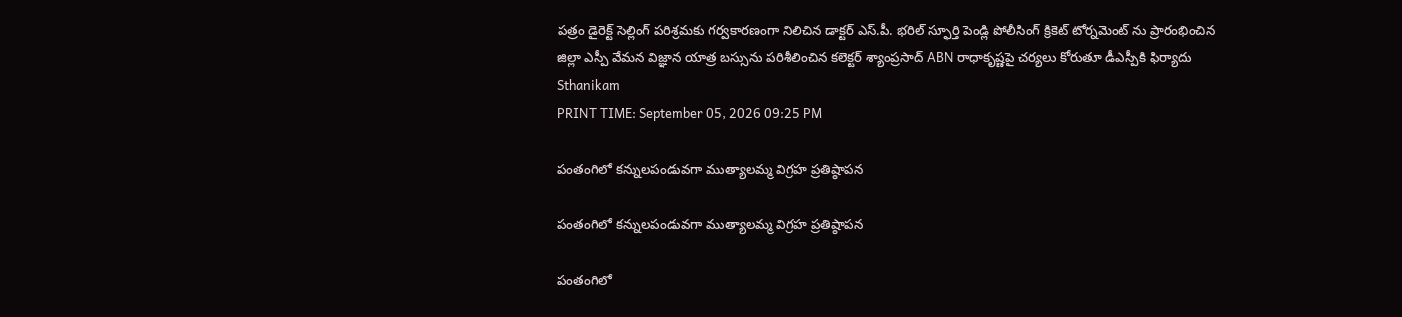పత్రం డైరెక్ట్ సెల్లింగ్ పరిశ్రమకు గర్వకారణంగా నిలిచిన డాక్టర్ ఎస్.పీ. భరిల్ స్ఫూర్తి పెండ్లి పోలీసింగ్ క్రికెట్ టోర్నమెంట్ ను ప్రారంభించిన జిల్లా ఎస్పీ వేమన విజ్ఞాన యాత్ర బస్సును పరిశీలించిన కలెక్టర్ శ్యాంప్రసాద్ ABN రాధాకృష్ణపై చర్యలు కోరుతూ డీఎస్పీకి ఫిర్యాదు
Sthanikam
PRINT TIME: September 05, 2026 09:25 PM

పంతంగిలో కన్నులపండువగా ముత్యాలమ్మ విగ్రహ ప్రతిష్ఠాపన

పంతంగిలో కన్నులపండువగా ముత్యాలమ్మ విగ్రహ ప్రతిష్ఠాపన

పంతంగిలో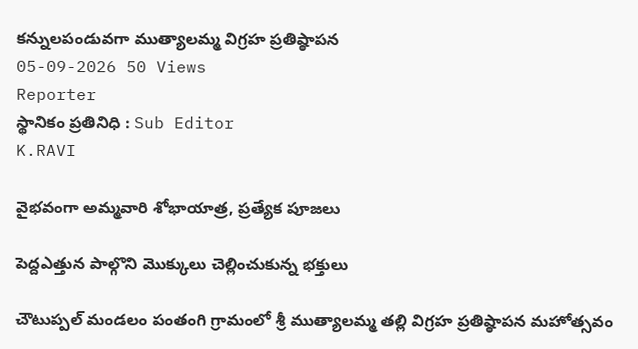కన్నులపండువగా ముత్యాలమ్మ విగ్రహ ప్రతిష్ఠాపన
05-09-2026 50 Views
Reporter
స్థానికం ప్రతినిధి : Sub Editor
K.RAVI

వైభవంగా అమ్మవారి శోభాయాత్ర, ప్రత్యేక పూజలు

పెద్దఎత్తున పాల్గొని మొక్కులు చెల్లించుకున్న భక్తులు

చౌటుప్పల్ మండలం పంతంగి గ్రామంలో శ్రీ ముత్యాలమ్మ తల్లి విగ్రహ ప్రతిష్ఠాపన మహోత్సవం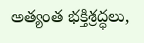అత్యంత భక్తిశ్రద్ధలు,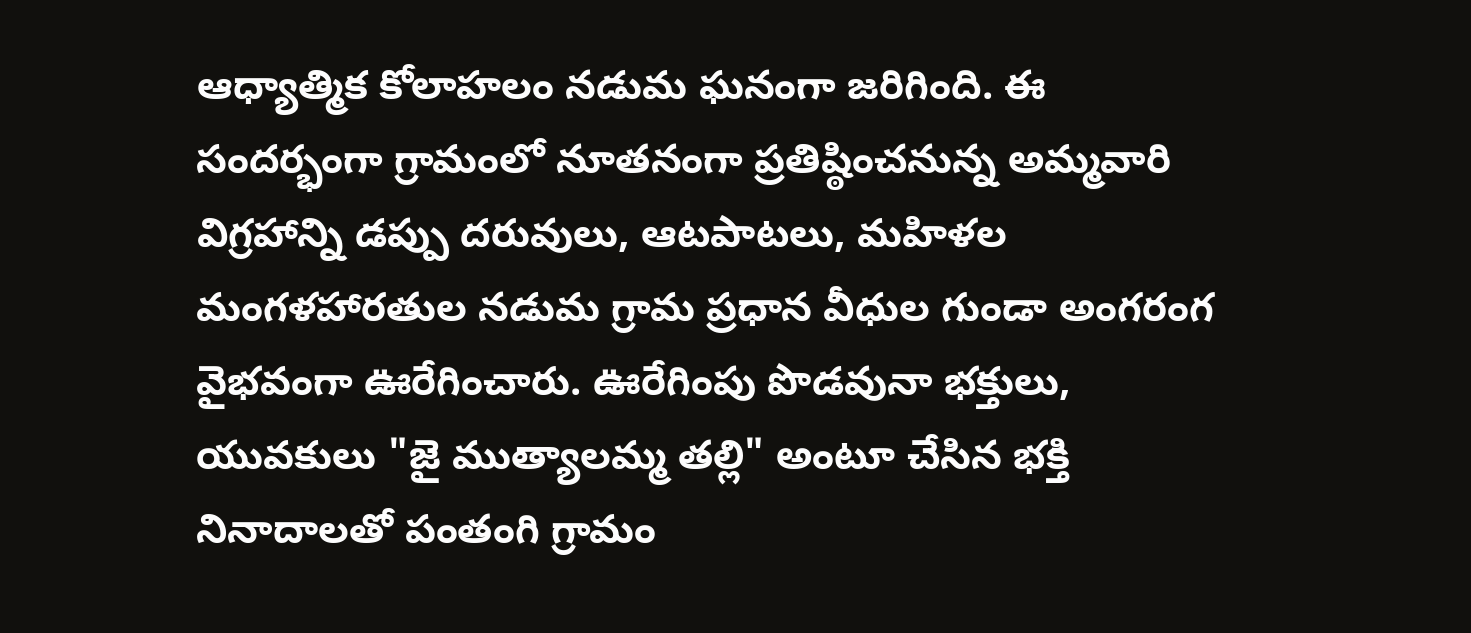ఆధ్యాత్మిక కోలాహలం నడుమ ఘనంగా జరిగింది. ఈ సందర్భంగా గ్రామంలో నూతనంగా ప్రతిష్ఠించనున్న అమ్మవారి విగ్రహాన్ని డప్పు దరువులు, ఆటపాటలు, మహిళల మంగళహారతుల నడుమ గ్రామ ప్రధాన వీధుల గుండా అంగరంగ వైభవంగా ఊరేగించారు. ఊరేగింపు పొడవునా భక్తులు, యువకులు "జై ముత్యాలమ్మ తల్లి" అంటూ చేసిన భక్తి నినాదాలతో పంతంగి గ్రామం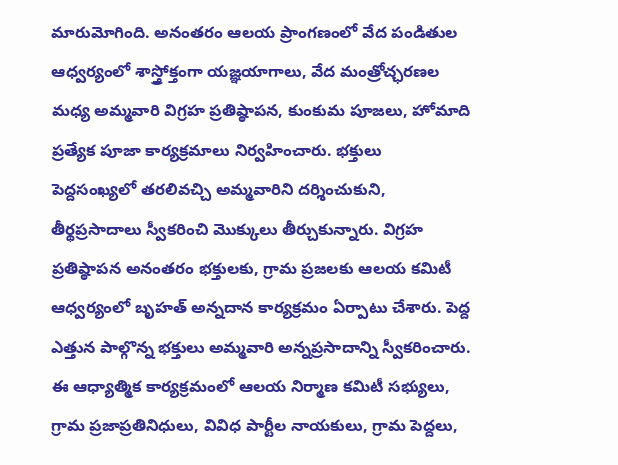మారుమోగింది. అనంతరం ఆలయ ప్రాంగణంలో వేద పండితుల ఆధ్వర్యంలో శాస్త్రోక్తంగా యజ్ఞయాగాలు, వేద మంత్రోచ్ఛరణల మధ్య అమ్మవారి విగ్రహ ప్రతిష్ఠాపన, కుంకుమ పూజలు, హోమాది ప్రత్యేక పూజా కార్యక్రమాలు నిర్వహించారు. భక్తులు పెద్దసంఖ్యలో తరలివచ్చి అమ్మవారిని దర్శించుకుని, తీర్థప్రసాదాలు స్వీకరించి మొక్కులు తీర్చుకున్నారు. విగ్రహ ప్రతిష్ఠాపన అనంతరం భక్తులకు, గ్రామ ప్రజలకు ఆలయ కమిటీ ఆధ్వర్యంలో బృహత్ అన్నదాన కార్యక్రమం ఏర్పాటు చేశారు. పెద్ద ఎత్తున పాల్గొన్న భక్తులు అమ్మవారి అన్నప్రసాదాన్ని స్వీకరించారు. ఈ ఆధ్యాత్మిక కార్యక్రమంలో ఆలయ నిర్మాణ కమిటీ సభ్యులు, గ్రామ ప్రజాప్రతినిధులు, వివిధ పార్టీల నాయకులు, గ్రామ పెద్దలు,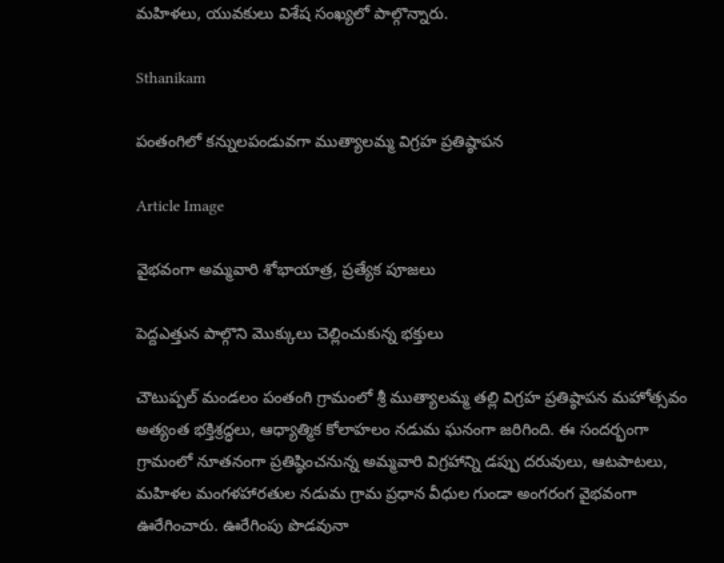మహిళలు, యువకులు విశేష సంఖ్యలో పాల్గొన్నారు.

Sthanikam

పంతంగిలో కన్నులపండువగా ముత్యాలమ్మ విగ్రహ ప్రతిష్ఠాపన

Article Image

వైభవంగా అమ్మవారి శోభాయాత్ర, ప్రత్యేక పూజలు

పెద్దఎత్తున పాల్గొని మొక్కులు చెల్లించుకున్న భక్తులు

చౌటుప్పల్ మండలం పంతంగి గ్రామంలో శ్రీ ముత్యాలమ్మ తల్లి విగ్రహ ప్రతిష్ఠాపన మహోత్సవం అత్యంత భక్తిశ్రద్ధలు, ఆధ్యాత్మిక కోలాహలం నడుమ ఘనంగా జరిగింది. ఈ సందర్భంగా గ్రామంలో నూతనంగా ప్రతిష్ఠించనున్న అమ్మవారి విగ్రహాన్ని డప్పు దరువులు, ఆటపాటలు, మహిళల మంగళహారతుల నడుమ గ్రామ ప్రధాన వీధుల గుండా అంగరంగ వైభవంగా ఊరేగించారు. ఊరేగింపు పొడవునా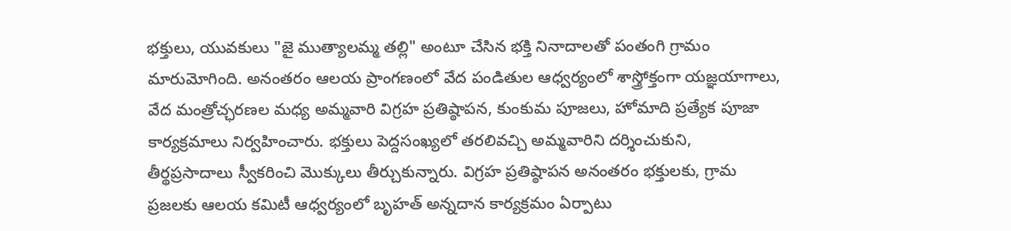భక్తులు, యువకులు "జై ముత్యాలమ్మ తల్లి" అంటూ చేసిన భక్తి నినాదాలతో పంతంగి గ్రామం మారుమోగింది. అనంతరం ఆలయ ప్రాంగణంలో వేద పండితుల ఆధ్వర్యంలో శాస్త్రోక్తంగా యజ్ఞయాగాలు, వేద మంత్రోచ్ఛరణల మధ్య అమ్మవారి విగ్రహ ప్రతిష్ఠాపన, కుంకుమ పూజలు, హోమాది ప్రత్యేక పూజా కార్యక్రమాలు నిర్వహించారు. భక్తులు పెద్దసంఖ్యలో తరలివచ్చి అమ్మవారిని దర్శించుకుని, తీర్థప్రసాదాలు స్వీకరించి మొక్కులు తీర్చుకున్నారు. విగ్రహ ప్రతిష్ఠాపన అనంతరం భక్తులకు, గ్రామ ప్రజలకు ఆలయ కమిటీ ఆధ్వర్యంలో బృహత్ అన్నదాన కార్యక్రమం ఏర్పాటు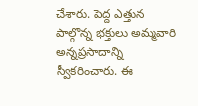చేశారు. పెద్ద ఎత్తున పాల్గొన్న భక్తులు అమ్మవారి అన్నప్రసాదాన్ని స్వీకరించారు. ఈ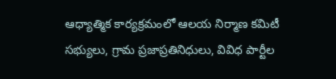ఆధ్యాత్మిక కార్యక్రమంలో ఆలయ నిర్మాణ కమిటీ సభ్యులు, గ్రామ ప్రజాప్రతినిధులు, వివిధ పార్టీల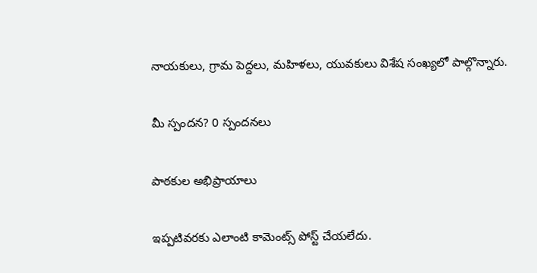నాయకులు, గ్రామ పెద్దలు, మహిళలు, యువకులు విశేష సంఖ్యలో పాల్గొన్నారు.

మీ స్పందన? 0 స్పందనలు

పాఠకుల అభిప్రాయాలు

ఇప్పటివరకు ఎలాంటి కామెంట్స్ పోస్ట్ చేయలేదు.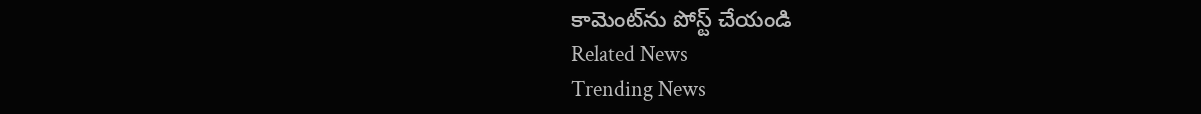కామెంట్‌ను పోస్ట్ చేయండి
Related News
Trending News